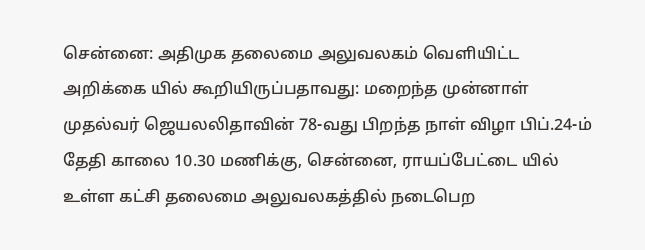சென்னை: அதிமுக தலைமை அலுவலகம் வெளியிட்ட அறிக்கை யில் கூறியிருப்பதாவது: மறைந்த முன்னாள் முதல்வர் ஜெயலலிதாவின் 78-வது பிறந்த நாள் விழா பிப்.24-ம் தேதி காலை 10.30 மணிக்கு, சென்னை, ராயப்பேட்டை யில் உள்ள கட்சி தலைமை அலுவலகத்தில் நடைபெற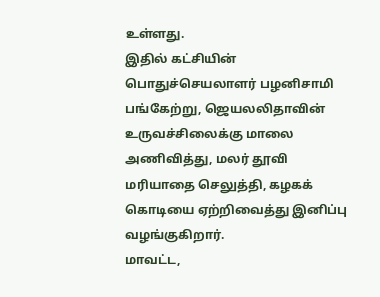உள்ளது.
இதில் கட்சியின் பொதுச்செயலாளர் பழனிசாமி பங்கேற்று, ஜெயலலிதாவின் உருவச்சிலைக்கு மாலை அணிவித்து, மலர் தூவி மரியாதை செலுத்தி, கழகக் கொடியை ஏற்றிவைத்து இனிப்பு வழங்குகிறார்.
மாவட்ட,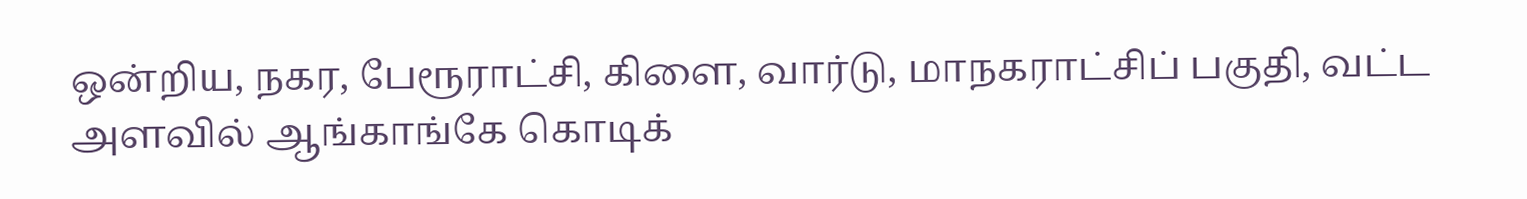ஒன்றிய, நகர, பேரூராட்சி, கிளை, வார்டு, மாநகராட்சிப் பகுதி, வட்ட அளவில் ஆங்காங்கே கொடிக்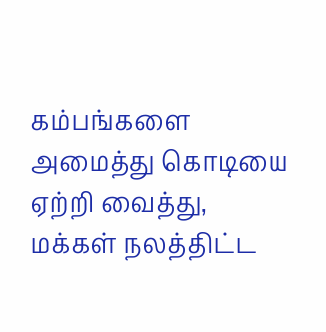கம்பங்களை அமைத்து கொடியை ஏற்றி வைத்து, மக்கள் நலத்திட்ட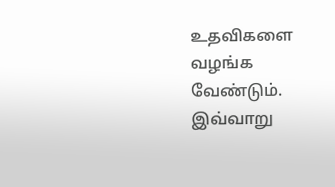உதவிகளை வழங்க வேண்டும். இவ்வாறு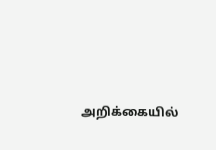அறிக்கையில்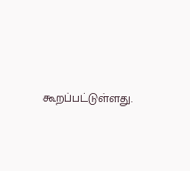கூறப்பட்டுள்ளது.